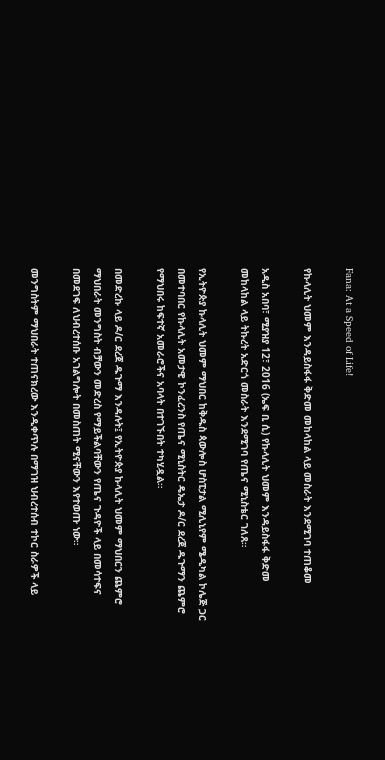Fana: At a Speed of Life!

የኩላሊት ህመም እንዳይስፋፋ ቅድመ መከላከል ላይ መስራት እንደሚገባ ተጠቆመ

አዲስ አበባ፣ ሚያዝያ 12፣ 2016 (ኤፍ ቢ ሲ) የኩላሊት ህመም እንዳይስፋፋ ቅድመ መከላከል ላይ ትኩረት አድርጎ መስራት እንደሚገባ የጤና ሚኒስቴር ገለጸ።

የኢትዮጵያ ኩላሊት ህመም ማህበር ከቅዱስ ጳውሎስ ሆስፒታል ሚሊኒየም ሜዲካል ኮሌጅ ጋር በመተባበር የኩላሊት አመታዊ ኮንፈረንስ የጤና ሚኒስትር ዴኤታ ዶ/ር ደረጀ ዱጉማን ጨምሮ የማህበሩ ከፍተኛ አመራሮችና አባላት በተገኙበት ተካሂዷል።

በመድረኩ ላይ ዶ/ር ደረጀ ዱጉማ እንዳሉት፤ የኢትዮጵያ ኩላሊት ህመም ማህበርን ጨምሮ ማህበራት መንግስት ብቻውን መድረስ የማይችልባቸውን የጤና ጉዳዮች ላይ በመሳተፍና በመደገፍ ለህብረተሰቡ አገልግሎት በመስጠት ሚናቸውን እየተወጡ ነው።

መንግስትም ማህበራት ተጠናክረው እንዲቀጥሉ በማገዝ ህብረተሰብ ተኮር ስራዎች ላይ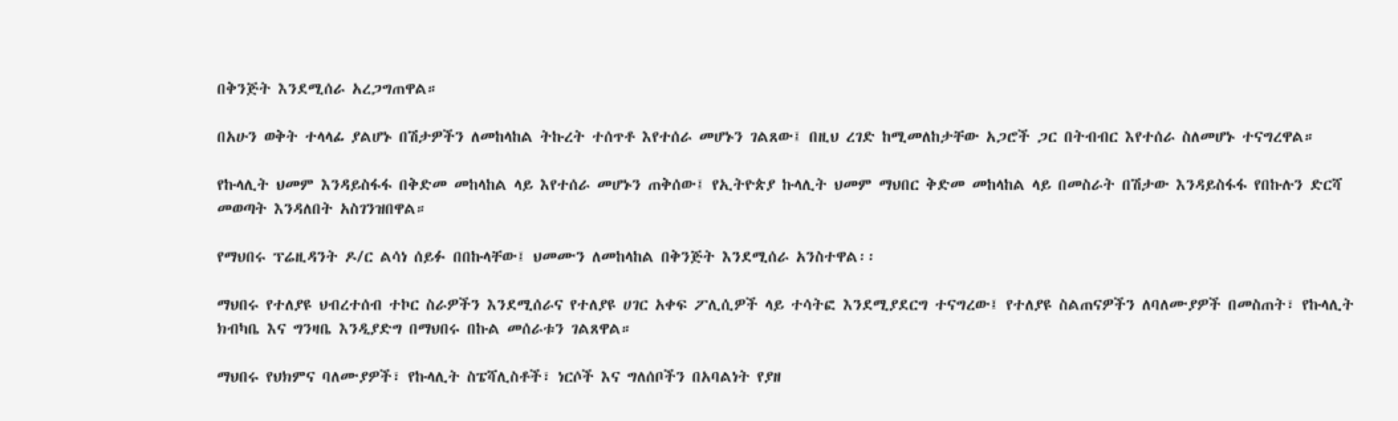በቅንጅት እንደሚሰራ አረጋግጠዋል።

በአሁን ወቅት ተላላፊ ያልሆኑ በሽታዎችን ለመከላከል ትኩረት ተሰጥቶ እየተሰራ መሆኑን ገልጸው፤ በዚህ ረገድ ከሚመለከታቸው አጋሮች ጋር በትብብር እየተሰራ ስለመሆኑ ተናግረዋል።

የኩላሊት ህመም እንዳይስፋፋ በቅድመ መከላከል ላይ እየተሰራ መሆኑን ጠቅሰው፤ የኢትዮጵያ ኩላሊት ህመም ማህበር ቅድመ መከላከል ላይ በመስራት በሽታው እንዳይስፋፋ የበኩሉን ድርሻ መወጣት እንዳለበት አስገንዝበዋል።

የማህበሩ ፕሬዚዳንት ዶ/ር ልሳነ ሰይፉ በበኩላቸው፤ ህመሙን ለመከላከል በቅንጅት እንደሚሰራ አንስተዋል፡፡

ማህበሩ የተለያዩ ህብረተሰብ ተኮር ስራዎችን እንደሚሰራና የተለያዩ ሀገር አቀፍ ፖሊሲዎች ላይ ተሳትፎ እንደሚያደርግ ተናግረው፤ የተለያዩ ስልጠናዎችን ለባለሙያዎች በመስጠት፣ የኩላሊት ክብካቤ እና ግንዛቤ እንዲያድግ በማህበሩ በኩል መሰራቱን ገልጸዋል።

ማህበሩ የህክምና ባለሙያዎች፣ የኩላሊት ስፔሻሊስቶች፣ ነርሶች እና ግለሰቦችን በአባልነት የያዘ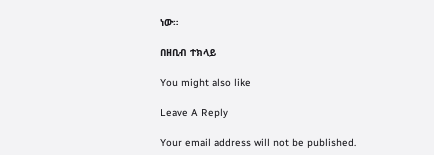ነው።

በዘቢብ ተክላይ

You might also like

Leave A Reply

Your email address will not be published.